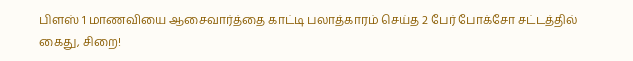பிளஸ் 1 மாணவியை ஆசைவார்த்தை காட்டி பலாத்காரம் செய்த 2 பேர் போக்சோ சட்டத்தில் கைது, சிறை!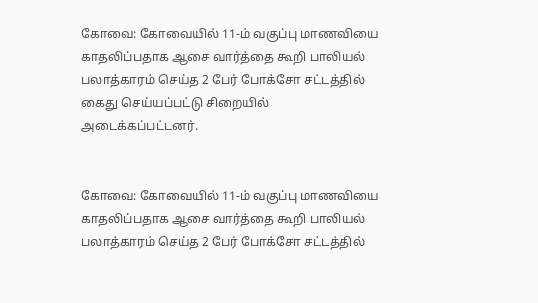கோவை: கோவையில் 11-ம் வகுப்பு மாணவியை காதலிப்பதாக ஆசை வார்த்தை கூறி பாலியல் பலாத்காரம் செய்த 2 பேர் போக்சோ சட்டத்தில் கைது செய்யப்பட்டு சிறையில் அடைக்கப்பட்டனர்.


கோவை: கோவையில் 11-ம் வகுப்பு மாணவியை காதலிப்பதாக ஆசை வார்த்தை கூறி பாலியல் பலாத்காரம் செய்த 2 பேர் போக்சோ சட்டத்தில்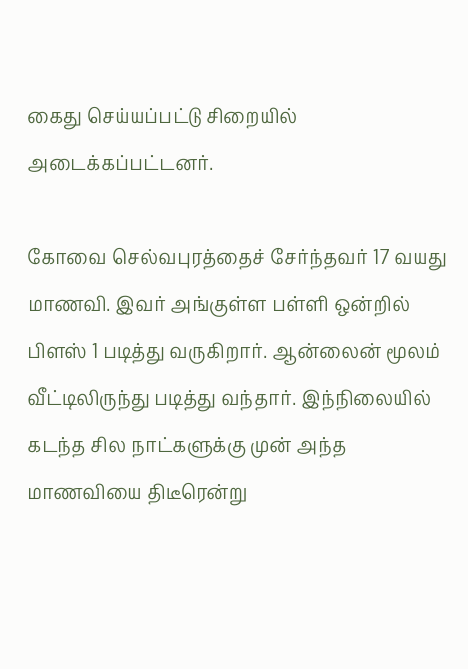கைது செய்யப்பட்டு சிறையில் அடைக்கப்பட்டனர்.

கோவை செல்வபுரத்தைச் சேர்ந்தவர் 17 வயது மாணவி. இவர் அங்குள்ள பள்ளி ஒன்றில் பிளஸ் 1 படித்து வருகிறார். ஆன்லைன் மூலம் வீட்டிலிருந்து படித்து வந்தார். இந்நிலையில் கடந்த சில நாட்களுக்கு முன் அந்த மாணவியை திடீரென்று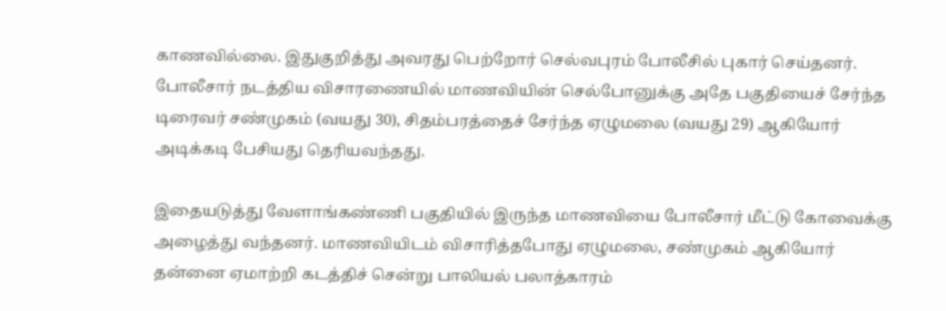காணவில்லை. இதுகுறித்து அவரது பெற்றோர் செல்வபுரம் போலீசில் புகார் செய்தனர். போலீசார் நடத்திய விசாரணையில் மாணவியின் செல்போனுக்கு அதே பகுதியைச் சேர்ந்த டிரைவர் சண்முகம் (வயது 30), சிதம்பரத்தைச் சேர்ந்த ஏழுமலை (வயது 29) ஆகியோர் அடிக்கடி பேசியது தெரியவந்தது.

இதையடுத்து வேளாங்கண்ணி பகுதியில் இருந்த மாணவியை போலீசார் மீட்டு கோவைக்கு அழைத்து வந்தனர். மாணவியிடம் விசாரித்தபோது ஏழுமலை, சண்முகம் ஆகியோர் தன்னை ஏமாற்றி கடத்திச் சென்று பாலியல் பலாத்காரம்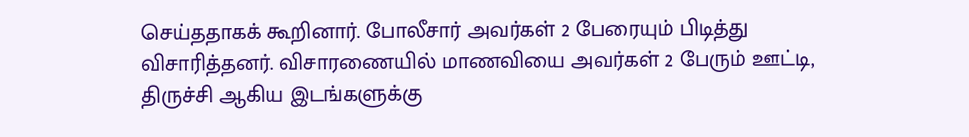செய்ததாகக் கூறினார். போலீசார் அவர்கள் 2 பேரையும் பிடித்து விசாரித்தனர். விசாரணையில் மாணவியை அவர்கள் 2 பேரும் ஊட்டி, திருச்சி ஆகிய இடங்களுக்கு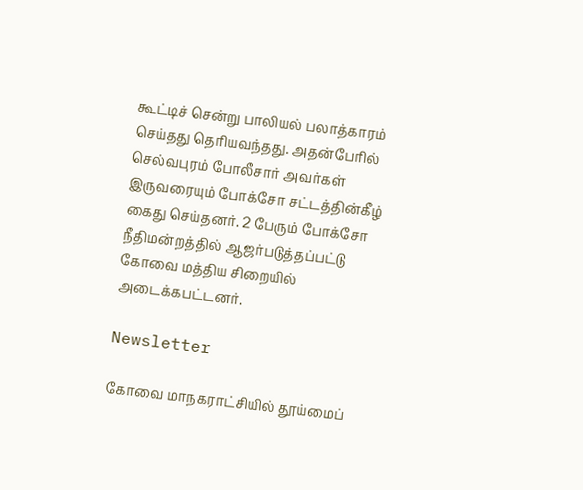கூட்டிச் சென்று பாலியல் பலாத்காரம் செய்தது தெரியவந்தது. அதன்பேரில் செல்வபுரம் போலீசார் அவர்கள் இருவரையும் போக்சோ சட்டத்தின்கீழ் கைது செய்தனர். 2 பேரும் போக்சோ நீதிமன்றத்தில் ஆஜர்படுத்தப்பட்டு கோவை மத்திய சிறையில் அடைக்கபட்டனர்.

Newsletter

கோவை மாநகராட்சியில் தூய்மைப்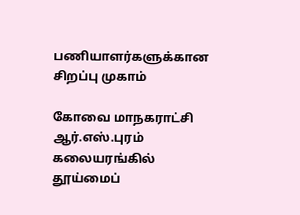பணியாளர்களுக்கான சிறப்பு முகாம்

கோவை மாநகராட்சி ஆர்.எஸ்.புரம் கலையரங்கில் தூய்மைப்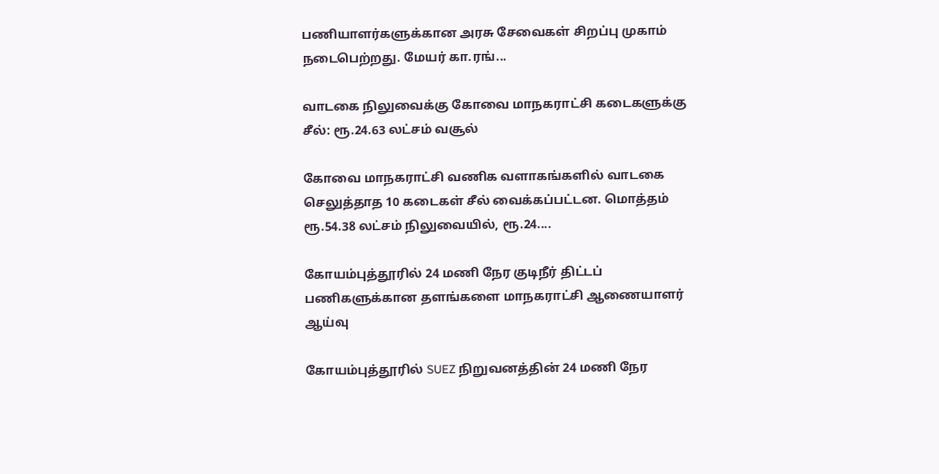பணியாளர்களுக்கான அரசு சேவைகள் சிறப்பு முகாம் நடைபெற்றது. மேயர் கா.ரங்...

வாடகை நிலுவைக்கு கோவை மாநகராட்சி கடைகளுக்கு சீல்: ரூ.24.63 லட்சம் வசூல்

கோவை மாநகராட்சி வணிக வளாகங்களில் வாடகை செலுத்தாத 10 கடைகள் சீல் வைக்கப்பட்டன. மொத்தம் ரூ.54.38 லட்சம் நிலுவையில், ரூ.24....

கோயம்புத்தூரில் 24 மணி நேர குடிநீர் திட்டப் பணிகளுக்கான தளங்களை மாநகராட்சி ஆணையாளர் ஆய்வு

கோயம்புத்தூரில் SUEZ நிறுவனத்தின் 24 மணி நேர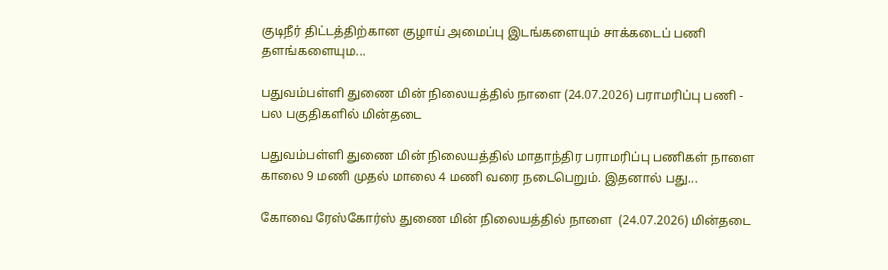குடிநீர் திட்டத்திற்கான குழாய் அமைப்பு இடங்களையும் சாக்கடைப் பணி தளங்களையும...

பதுவம்பள்ளி துணை மின் நிலையத்தில் நாளை (24.07.2026) பராமரிப்பு பணி - பல பகுதிகளில் மின்தடை

பதுவம்பள்ளி துணை மின் நிலையத்தில் மாதாந்திர பராமரிப்பு பணிகள் நாளை காலை 9 மணி முதல் மாலை 4 மணி வரை நடைபெறும். இதனால் பது...

கோவை ரேஸ்கோர்ஸ் துணை மின் நிலையத்தில் நாளை  (24.07.2026) மின்தடை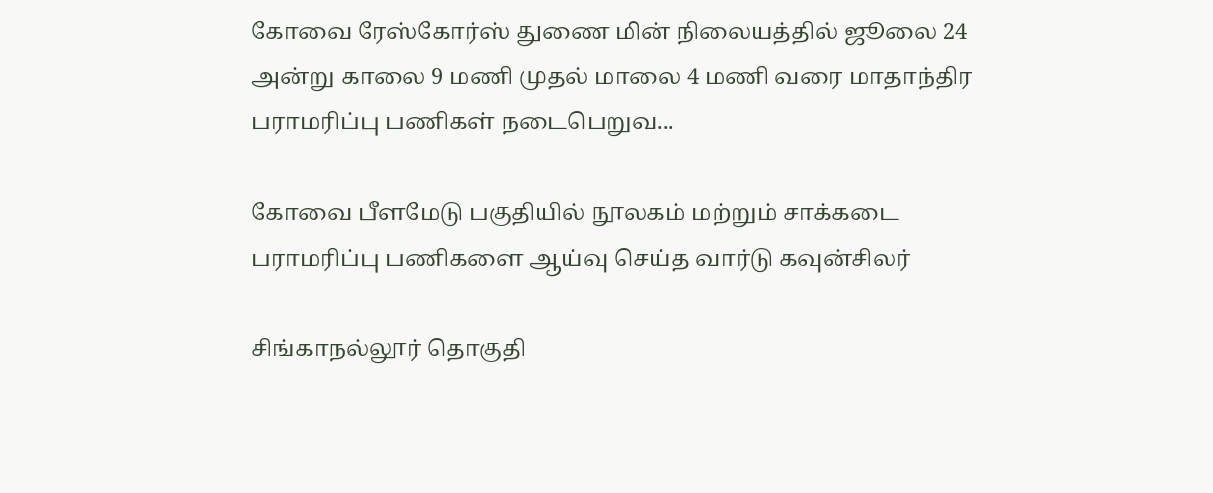கோவை ரேஸ்கோர்ஸ் துணை மின் நிலையத்தில் ஜூலை 24 அன்று காலை 9 மணி முதல் மாலை 4 மணி வரை மாதாந்திர பராமரிப்பு பணிகள் நடைபெறுவ...

கோவை பீளமேடு பகுதியில் நூலகம் மற்றும் சாக்கடை பராமரிப்பு பணிகளை ஆய்வு செய்த வார்டு கவுன்சிலர்

சிங்காநல்லூர் தொகுதி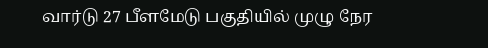வார்டு 27 பீளமேடு பகுதியில் முழு நேர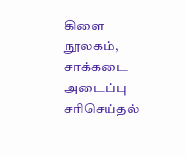கிளை நூலகம், சாக்கடை அடைப்பு சரிசெய்தல்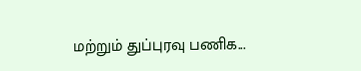மற்றும் துப்புரவு பணிக...